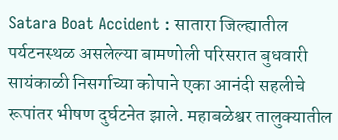Satara Boat Accident : सातारा जिल्ह्यातील पर्यटनस्थळ असलेल्या बामणोली परिसरात बुधवारी सायंकाळी निसर्गाच्या कोपाने एका आनंदी सहलीचे रूपांतर भीषण दुर्घटनेत झाले. महाबळेश्वर तालुक्यातील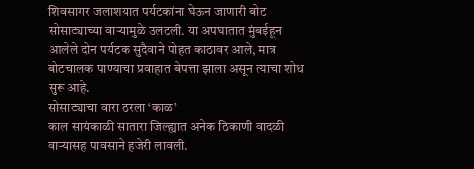शिवसागर जलाशयात पर्यटकांना घेऊन जाणारी बोट सोसाट्याच्या वाऱ्यामुळे उलटली. या अपघातात मुंबईहून आलेले दोन पर्यटक सुदैवाने पोहत काठावर आले, मात्र बोटचालक पाण्याचा प्रवाहात बेपत्ता झाला असून त्याचा शोध सुरू आहे.
सोसाट्याचा वारा ठरला ‘काळ’
काल सायंकाळी सातारा जिल्ह्यात अनेक ठिकाणी वादळी वाऱ्यासह पावसाने हजेरी लावली.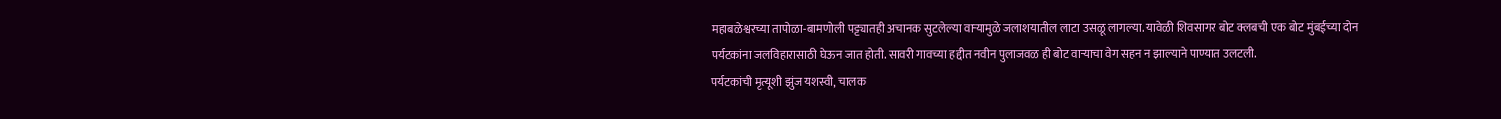महाबळेश्वरच्या तापोळा-बामणोली पट्ट्यातही अचानक सुटलेल्या वाऱ्यामुळे जलाशयातील लाटा उसळू लागल्या. यावेळी शिवसागर बोट क्लबची एक बोट मुंबईच्या दोन पर्यटकांना जलविहारासाठी घेऊन जात होती. सावरी गावच्या हद्दीत नवीन पुलाजवळ ही बोट वाऱ्याचा वेग सहन न झाल्याने पाण्यात उलटली.
पर्यटकांची मृत्यूशी झुंज यशस्वी, चालक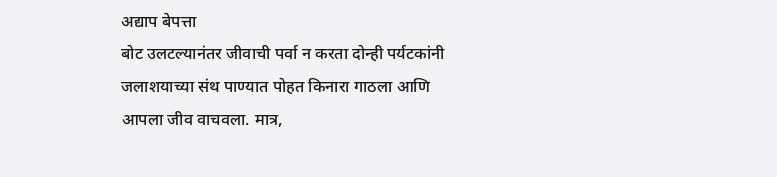अद्याप बेपत्ता
बोट उलटल्यानंतर जीवाची पर्वा न करता दोन्ही पर्यटकांनी जलाशयाच्या संथ पाण्यात पोहत किनारा गाठला आणि आपला जीव वाचवला. मात्र,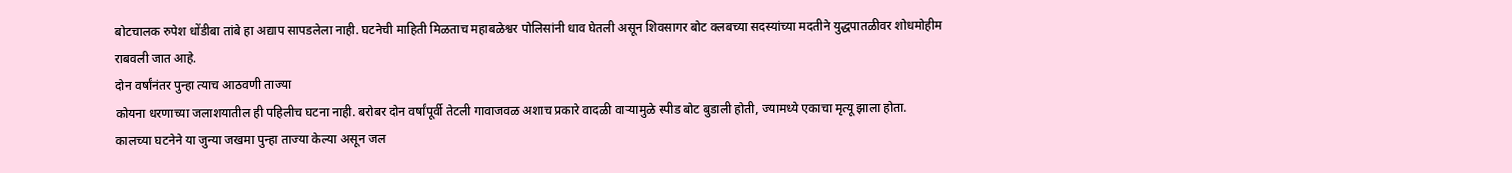बोटचालक रुपेश धोंडीबा तांबे हा अद्याप सापडलेला नाही. घटनेची माहिती मिळताच महाबळेश्वर पोलिसांनी धाव घेतली असून शिवसागर बोट क्लबच्या सदस्यांच्या मदतीने युद्धपातळीवर शोधमोहीम राबवली जात आहे.
दोन वर्षांनंतर पुन्हा त्याच आठवणी ताज्या
कोयना धरणाच्या जलाशयातील ही पहिलीच घटना नाही. बरोबर दोन वर्षांपूर्वी तेटली गावाजवळ अशाच प्रकारे वादळी वाऱ्यामुळे स्पीड बोट बुडाली होती, ज्यामध्ये एकाचा मृत्यू झाला होता. कालच्या घटनेने या जुन्या जखमा पुन्हा ताज्या केल्या असून जल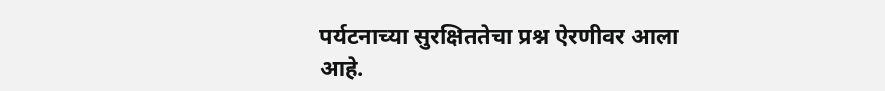पर्यटनाच्या सुरक्षिततेचा प्रश्न ऐरणीवर आला आहे.